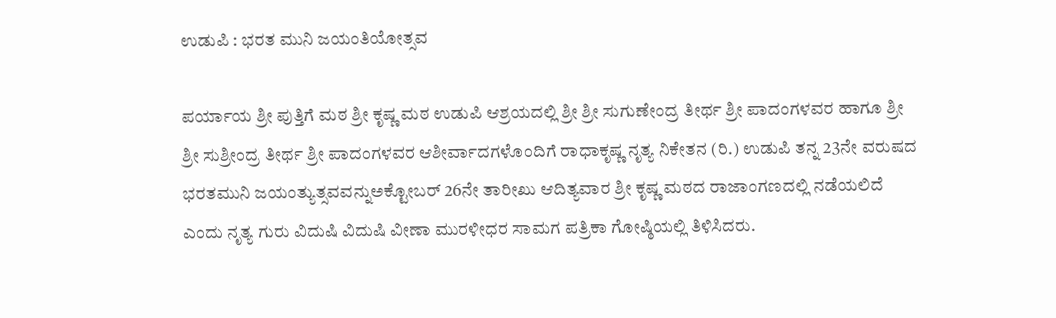ಉಡುಪಿ : ಭರತ ಮುನಿ ಜಯಂತಿಯೋತ್ಸವ

ಪರ್ಯಾಯ ಶ್ರೀ ಪುತ್ತಿಗೆ ಮಠ ಶ್ರೀ ಕೃಷ್ಣ ಮಠ ಉಡುಪಿ ಆಶ್ರಯದಲ್ಲಿ ಶ್ರೀ ಶ್ರೀ ಸುಗುಣೇಂದ್ರ ತೀರ್ಥ ಶ್ರೀ ಪಾದಂಗಳವರ ಹಾಗೂ ಶ್ರೀ ಶ್ರೀ ಸುಶ್ರೀಂದ್ರ ತೀರ್ಥ ಶ್ರೀ ಪಾದಂಗಳವರ ಆಶೀರ್ವಾದಗಳೊಂದಿಗೆ ರಾಧಾಕೃಷ್ಣ ನೃತ್ಯ ನಿಕೇತನ (ರಿ.) ಉಡುಪಿ ತನ್ನ 23ನೇ ವರುಷದ ಭರತಮುನಿ ಜಯಂತ್ಯುತ್ಸವವನ್ನುಅಕ್ಟೋಬರ್‌ 26ನೇ ತಾರೀಖು ಆದಿತ್ಯವಾರ ಶ್ರೀ ಕೃಷ್ಣ ಮಠದ ರಾಜಾಂಗಣದಲ್ಲಿ ನಡೆಯಲಿದೆ ಎಂದು ನೃತ್ಯ ಗುರು ವಿದುಷಿ ವಿದುಷಿ ವೀಣಾ ಮುರಳೀಧರ ಸಾಮಗ ಪತ್ರಿಕಾ ಗೋಷ್ಠಿಯಲ್ಲಿ ತಿಳಿಸಿದರು.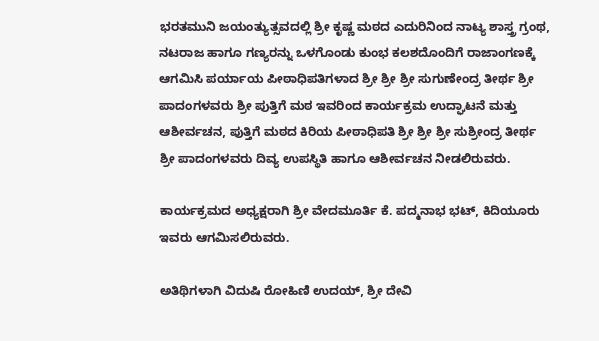ಭರತಮುನಿ ಜಯಂತ್ಯುತ್ಸವದಲ್ಲಿ ಶ್ರೀ ಕೃಷ್ಣ ಮಠದ ಎದುರಿನಿಂದ ನಾಟ್ಯ ಶಾಸ್ತ್ರ ಗ್ರಂಥ, ನಟರಾಜ ಹಾಗೂ ಗಣ್ಯರನ್ನು ಒಳಗೊಂಡು ಕುಂಭ ಕಲಶದೊಂದಿಗೆ ರಾಜಾಂಗಣಕ್ಕೆ ಆಗಮಿಸಿ ಪರ್ಯಾಯ ಪೀಠಾಧಿಪತಿಗಳಾದ ಶ್ರೀ ಶ್ರೀ ಶ್ರೀ ಸುಗುಣೇಂದ್ರ ತೀರ್ಥ ಶ್ರೀ ಪಾದಂಗಳವರು ಶ್ರೀ ಪುತ್ತಿಗೆ ಮಠ ಇವರಿಂದ ಕಾರ್ಯಕ್ರಮ ಉದ್ಘಾಟನೆ ಮತ್ತು ಆಶೀರ್ವಚನ, ಪುತ್ತಿಗೆ ಮಠದ ಕಿರಿಯ ಪೀಠಾಧಿಪತಿ ಶ್ರೀ ಶ್ರೀ ಶ್ರೀ ಸುಶ್ರೀಂದ್ರ ತೀರ್ಥ ಶ್ರೀ ಪಾದಂಗಳವರು ದಿವ್ಯ ಉಪಸ್ಥಿತಿ ಹಾಗೂ ಆಶೀರ್ವಚನ ನೀಡಲಿರುವರು.

ಕಾರ್ಯಕ್ರಮದ ಅಧ್ಯಕ್ಷರಾಗಿ ಶ್ರೀ ವೇದಮೂರ್ತಿ ಕೆ. ಪದ್ಮನಾಭ ಭಟ್‌, ಕಿದಿಯೂರು ಇವರು ಆಗಮಿಸಲಿರುವರು.

ಅತಿಥಿಗಳಾಗಿ ವಿದುಷಿ ರೋಹಿಣಿ ಉದಯ್‌, ಶ್ರೀ ದೇವಿ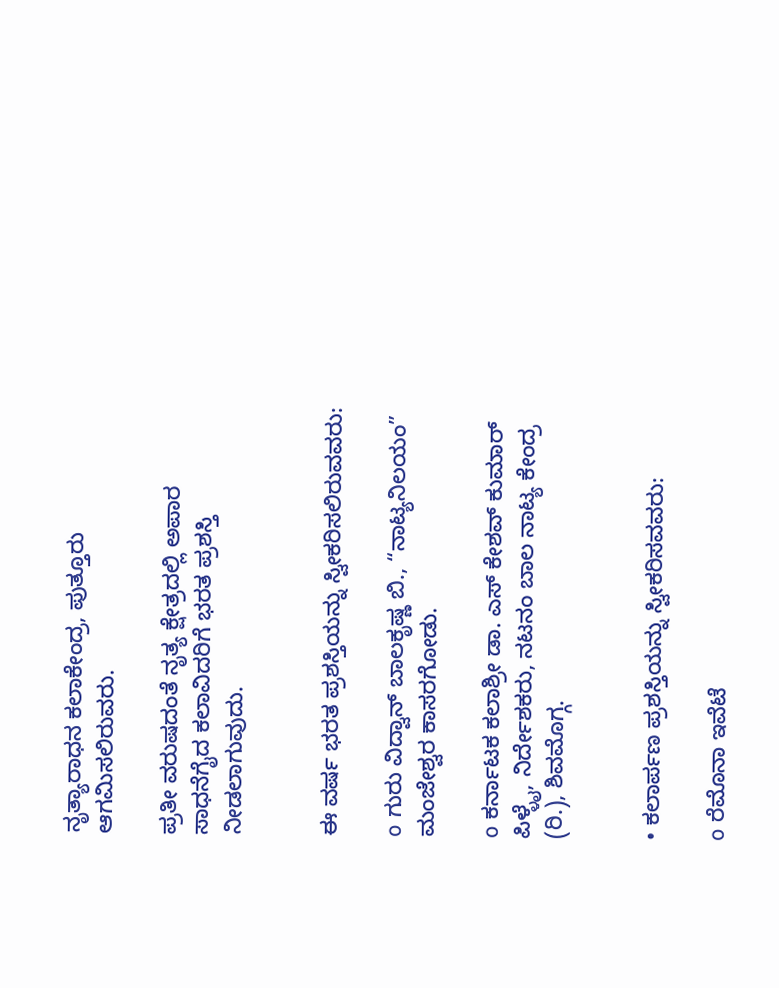ನೃತ್ಯಾರಾಧನ ಕಲಾಕೇಂದ್ರ, ಪುತ್ತೂರು ಆಗಮಿಸಲಿರುವರು.

ಪ್ರತೀ ವರುಷದಂತೆ ನೃತ್ಯ ಕ್ಷೇತ್ರದಲ್ಲಿ ಅಪಾರ ಸಾಧನೆಗೈದ ಕಲಾವಿದರಿಗೆ ಭರತ ಪ್ರಶಸ್ತಿ ನೀಡಲಾಗುವುದು.


ಈ ವರ್ಷ ಭರತ ಪ್ರಶಸ್ತಿಯನ್ನು ಸ್ವೀಕರಿಸಲಿರುವವರು:

o ಗುರು ವಿದ್ವಾನ್‌ ಬಾಲಕೃಷ್ಣ ಬಿ., “ನಾಟ್ಯನಿಲಯಂ” ಮಂಜೇಶ್ವರ ಕಾಸರಗೋಡು.

o ಕರ್ನಾಟಕ ಕಲಾಶ್ರೀ ಡಾ. ಎಸ್‌ ಕೇಶವ್‌ ಕುಮಾರ್‌ ಪಿಳ್ಳೈ, ನಿರ್ದೇಶಕರು, ನಟನಂ ಬಾಲ ನಾಟ್ಯ ಕೇಂದ್ರ (ರಿ.), ಶಿವಮೊಗ್ಗ.


• ಕಲಾರ್ಪಣ ಪ್ರಶಸ್ತಿಯನ್ನು ಸ್ವೀಕರಿಸವವರು:

o ರೆಮೊನಾ ಇವೆಟೆ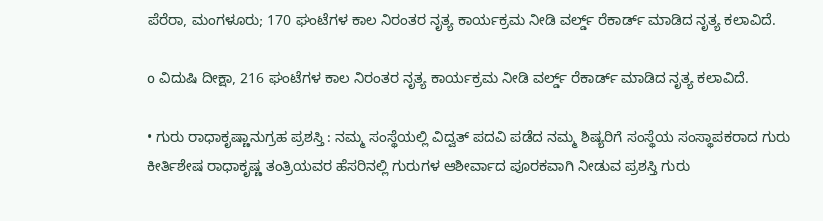ಪೆರೆರಾ, ಮಂಗಳೂರು; 170 ಘಂಟೆಗಳ ಕಾಲ ನಿರಂತರ ನೃತ್ಯ ಕಾರ್ಯಕ್ರಮ ನೀಡಿ ವರ್ಲ್ಡ್‌ ರೆಕಾರ್ಡ್‌ ಮಾಡಿದ ನೃತ್ಯ ಕಲಾವಿದೆ.

o ವಿದುಷಿ ದೀಕ್ಷಾ, 216 ಘಂಟೆಗಳ ಕಾಲ ನಿರಂತರ ನೃತ್ಯ ಕಾರ್ಯಕ್ರಮ ನೀಡಿ ವರ್ಲ್ಡ್‌ ರೆಕಾರ್ಡ್‌ ಮಾಡಿದ ನೃತ್ಯ ಕಲಾವಿದೆ.

• ಗುರು ರಾಧಾಕೃಷ್ಣಾನುಗ್ರಹ ಪ್ರಶಸ್ತಿ : ನಮ್ಮ ಸಂಸ್ಥೆಯಲ್ಲಿ ವಿದ್ವತ್‌ ಪದವಿ ಪಡೆದ ನಮ್ಮ ಶಿಷ್ಯರಿಗೆ ಸಂಸ್ಥೆಯ ಸಂಸ್ಥಾಪಕರಾದ ಗುರು ಕೀರ್ತಿಶೇಷ ರಾಧಾಕೃಷ್ಣ ತಂತ್ರಿಯವರ ಹೆಸರಿನಲ್ಲಿ ಗುರುಗಳ ಆಶೀರ್ವಾದ ಪೂರಕವಾಗಿ ನೀಡುವ ಪ್ರಶಸ್ತಿ ಗುರು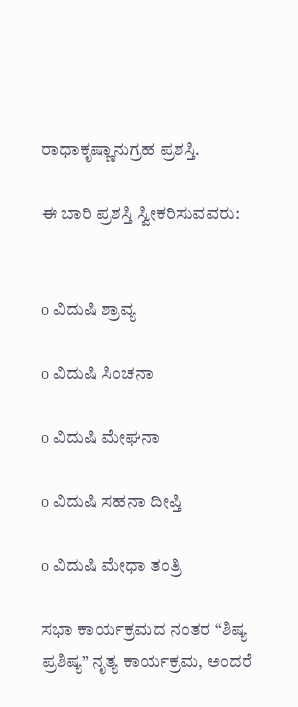ರಾಧಾಕೃಷ್ಣಾನುಗ್ರಹ ಪ್ರಶಸ್ತಿ.

ಈ ಬಾರಿ ಪ್ರಶಸ್ತಿ ಸ್ವೀಕರಿಸುವವರು:


o ವಿದುಷಿ ಶ್ರಾವ್ಯ

o ವಿದುಷಿ ಸಿಂಚನಾ

o ವಿದುಷಿ ಮೇಘನಾ

o ವಿದುಷಿ ಸಹನಾ ದೀಪ್ತಿ

o ವಿದುಷಿ ಮೇಧಾ ತಂತ್ರಿ

ಸಭಾ ಕಾರ್ಯಕ್ರಮದ ನಂತರ “ಶಿಷ್ಯ ಪ್ರಶಿಷ್ಯ” ನೃತ್ಯ ಕಾರ್ಯಕ್ರಮ, ಅಂದರೆ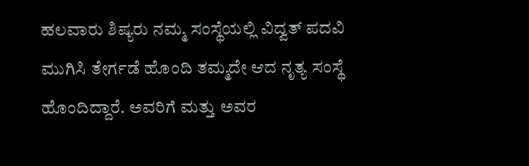ಹಲವಾರು ಶಿಷ್ಯರು ನಮ್ಮ ಸಂಸ್ಥೆಯಲ್ಲಿ ವಿದ್ವತ್‌ ಪದವಿ ಮುಗಿಸಿ ತೇರ್ಗಡೆ ಹೊಂದಿ ತಮ್ಮದೇ ಆದ ನೃತ್ಯ ಸಂಸ್ಥೆ ಹೊಂದಿದ್ದಾರೆ. ಅವರಿಗೆ ಮತ್ತು ಅವರ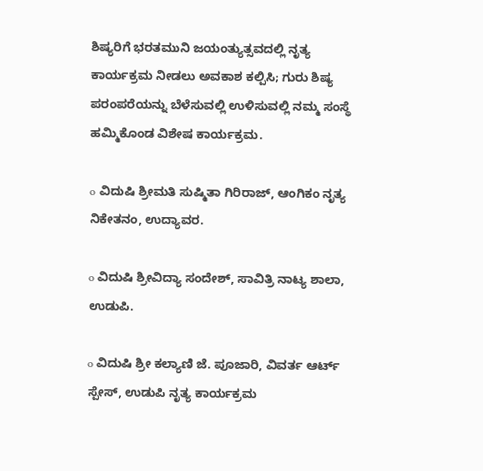ಶಿಷ್ಯರಿಗೆ ಭರತಮುನಿ ಜಯಂತ್ಯುತ್ಸವದಲ್ಲಿ ನೃತ್ಯ ಕಾರ್ಯಕ್ರಮ ನೀಡಲು ಅವಕಾಶ ಕಲ್ಪಿಸಿ; ಗುರು ಶಿಷ್ಯ ಪರಂಪರೆಯನ್ನು ಬೆಳೆಸುವಲ್ಲಿ ಉಳಿಸುವಲ್ಲಿ ನಮ್ಮ ಸಂಸ್ಥೆ ಹಮ್ಮಿಕೊಂಡ ವಿಶೇಷ ಕಾರ್ಯಕ್ರಮ.

o ವಿದುಷಿ ಶ್ರೀಮತಿ ಸುಷ್ಮಿತಾ ಗಿರಿರಾಜ್‌, ಆಂಗಿಕಂ ನೃತ್ಯ ನಿಕೇತನಂ, ಉದ್ಯಾವರ.

o ವಿದುಷಿ ಶ್ರೀವಿದ್ಯಾ ಸಂದೇಶ್‌, ಸಾವಿತ್ರಿ ನಾಟ್ಯ ಶಾಲಾ, ಉಡುಪಿ.

o ವಿದುಷಿ ಶ್ರೀ ಕಲ್ಯಾಣಿ ಜೆ. ಪೂಜಾರಿ, ವಿವರ್ತ ಆರ್ಟ್‌ ಸ್ಪೇಸ್‌, ಉಡುಪಿ ನೃತ್ಯ ಕಾರ್ಯಕ್ರಮ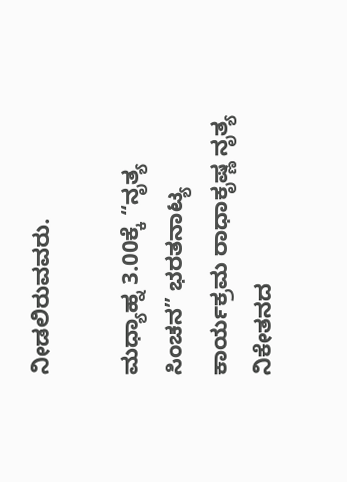ನೀಡಲಿರುವವರು.

ಮಧ್ಯಾಹ್ನ 3.00ಕ್ಕೆ “ನೃತ್ಯ ಸಿಂಚನ” ಭರತನಾಟ್ಯ ಕಾರ್ಯಕ್ರಮ ರಾಧಾಕೃಷ್ಣ ನೃತ್ಯ ನಿಕೇತನದ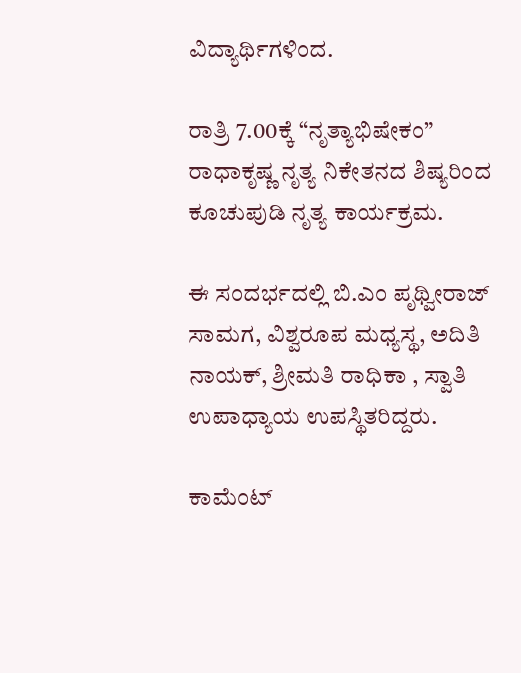ವಿದ್ಯಾರ್ಥಿಗಳಿಂದ.

ರಾತ್ರಿ 7.00ಕ್ಕೆ “ನೃತ್ಯಾಭಿಷೇಕಂ” ರಾಧಾಕೃಷ್ಣ ನೃತ್ಯ ನಿಕೇತನದ ಶಿಷ್ಯರಿಂದ ಕೂಚುಪುಡಿ ನೃತ್ಯ ಕಾರ್ಯಕ್ರಮ.

ಈ ಸಂದರ್ಭದಲ್ಲಿ ಬಿ.ಎಂ ಪೃಥ್ವೀರಾಜ್‌ ಸಾಮಗ, ವಿಶ್ವರೂಪ ಮಧ್ಯಸ್ಥ, ಅದಿತಿ ನಾಯಕ್‌, ಶ್ರೀಮತಿ ರಾಧಿಕಾ , ಸ್ವಾತಿ ಉಪಾಧ್ಯಾಯ ಉಪಸ್ಥಿತರಿದ್ದರು.

ಕಾಮೆಂಟ್‌‌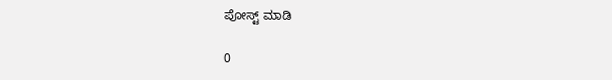ಪೋಸ್ಟ್‌ ಮಾಡಿ

0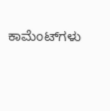ಕಾಮೆಂಟ್‌ಗಳು